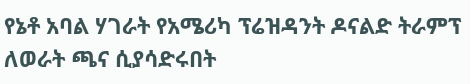የኔቶ አባል ሃገራት የአሜሪካ ፕሬዝዳንት ዶናልድ ትራምፕ ለወራት ጫና ሲያሳድሩበት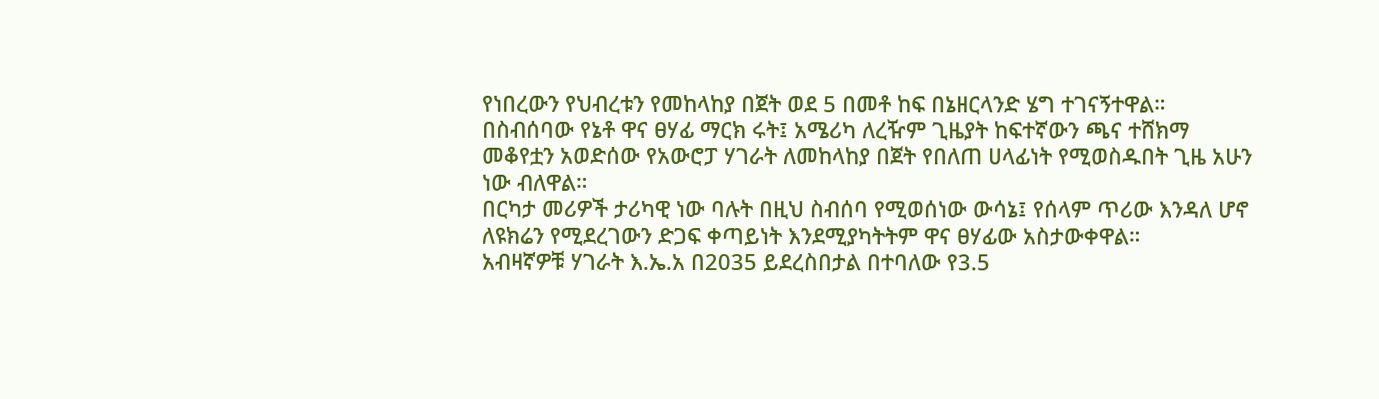የነበረውን የህብረቱን የመከላከያ በጀት ወደ 5 በመቶ ከፍ በኔዘርላንድ ሄግ ተገናኝተዋል።
በስብሰባው የኔቶ ዋና ፀሃፊ ማርክ ሩት፤ አሜሪካ ለረዥም ጊዜያት ከፍተኛውን ጫና ተሸክማ መቆየቷን አወድሰው የአውሮፓ ሃገራት ለመከላከያ በጀት የበለጠ ሀላፊነት የሚወስዱበት ጊዜ አሁን ነው ብለዋል።
በርካታ መሪዎች ታሪካዊ ነው ባሉት በዚህ ስብሰባ የሚወሰነው ውሳኔ፤ የሰላም ጥሪው እንዳለ ሆኖ ለዩክሬን የሚደረገውን ድጋፍ ቀጣይነት እንደሚያካትትም ዋና ፀሃፊው አስታውቀዋል።
አብዛኛዎቹ ሃገራት እ.ኤ.አ በ2035 ይደረስበታል በተባለው የ3.5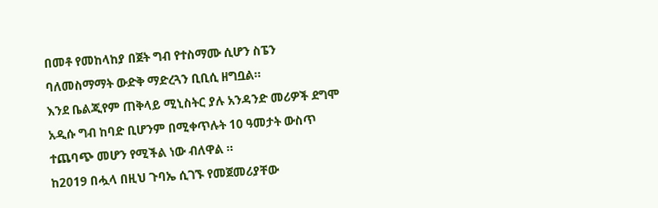በመቶ የመከላከያ በጀት ግብ የተስማሙ ሲሆን ስፔን ባለመስማማት ውድቅ ማድረጓን ቢቢሲ ዘግቧል።
እንደ ቤልጂየም ጠቅላይ ሚኒስትር ያሉ አንዳንድ መሪዎች ደግሞ አዲሱ ግብ ከባድ ቢሆንም በሚቀጥሉት 10 ዓመታት ውስጥ ተጨባጭ መሆን የሚችል ነው ብለዋል ።
ከ2019 በሗላ በዚህ ጉባኤ ሲገኙ የመጀመሪያቸው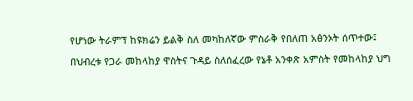የሆነው ትራምፕ ከዩክሬን ይልቅ ስለ መካከለኛው ምስራቅ የበለጠ አፅንኦት ሰጥተው፤ በህብረቱ የጋራ መከላከያ ዋስትና ጉዳይ ስለሰፈረው የኔቶ አንቀጽ አምስት የመከላከያ ህግ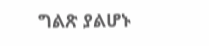ግልጽ ያልሆኑ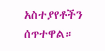አስተያየቶችን ሰጥተዋል።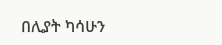በሊያት ካሳሁን